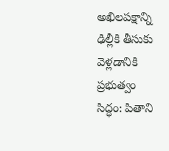అఖిలపక్షాన్ని ఢిల్లీకి తీసుకు వెళ్లడానికి ప్రభుత్వం సిద్ధం: పితాని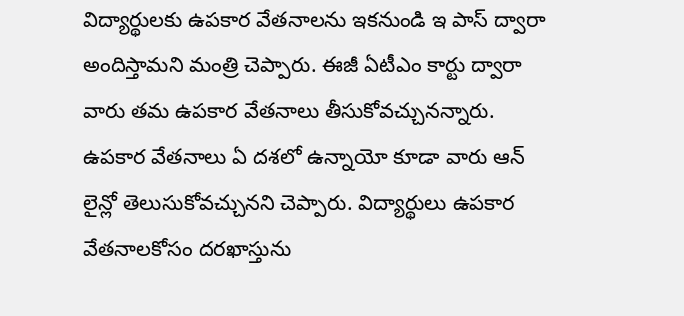విద్యార్థులకు ఉపకార వేతనాలను ఇకనుండి ఇ పాస్ ద్వారా అందిస్తామని మంత్రి చెప్పారు. ఈజీ ఏటీఎం కార్టు ద్వారా వారు తమ ఉపకార వేతనాలు తీసుకోవచ్చునన్నారు. ఉపకార వేతనాలు ఏ దశలో ఉన్నాయో కూడా వారు ఆన్ లైన్లో తెలుసుకోవచ్చునని చెప్పారు. విద్యార్థులు ఉపకార వేతనాలకోసం దరఖాస్తును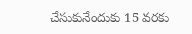చేసుకునేందుకు 15 వరకు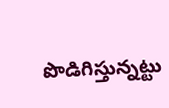పొడిగిస్తున్నట్టు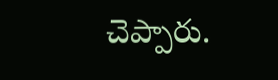చెప్పారు.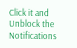Click it and Unblock the Notifications